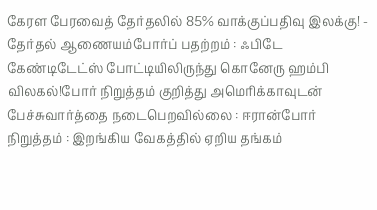கேரள பேரவைத் தேர்தலில் 85% வாக்குப்பதிவு இலக்கு! - தேர்தல் ஆணையம்போர்ப் பதற்றம் : ஃபிடே கேண்டிடேட்ஸ் போட்டியிலிருந்து கொனேரு ஹம்பி விலகல்!போர் நிறுத்தம் குறித்து அமெரிக்காவுடன் பேச்சுவார்த்தை நடைபெறவில்லை : ஈரான்போர் நிறுத்தம் : இறங்கிய வேகத்தில் ஏறிய தங்கம்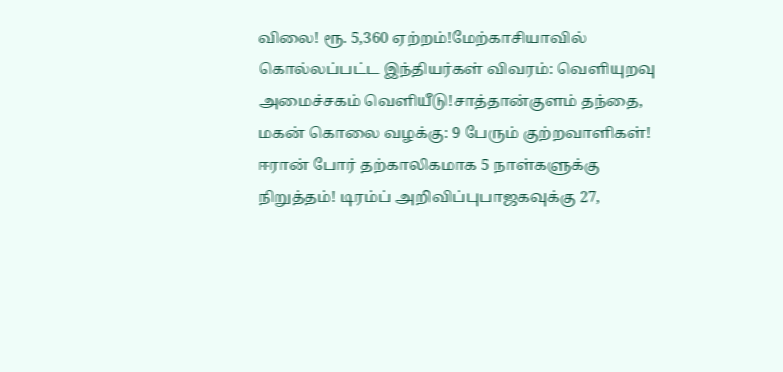விலை! ரூ. 5,360 ஏற்றம்!மேற்காசியாவில் கொல்லப்பட்ட இந்தியர்கள் விவரம்: வெளியுறவு அமைச்சகம் வெளியீடு!சாத்தான்குளம் தந்தை, மகன் கொலை வழக்கு: 9 பேரும் குற்றவாளிகள்! ஈரான் போர் தற்காலிகமாக 5 நாள்களுக்கு நிறுத்தம்! டிரம்ப் அறிவிப்புபாஜகவுக்கு 27,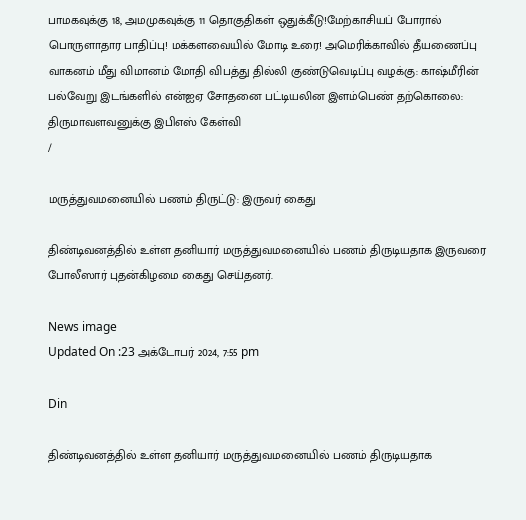பாமகவுக்கு 18, அமமுகவுக்கு 11 தொகுதிகள் ஒதுக்கீடு!மேற்காசியப் போரால் பொருளாதார பாதிப்பு! மக்களவையில் மோடி உரை! அமெரிக்காவில் தீயணைப்பு வாகனம் மீது விமானம் மோதி விபத்து தில்லி குண்டுவெடிப்பு வழக்கு: காஷ்மீரின் பல்வேறு இடங்களில் என்ஐஏ சோதனை பட்டியலின இளம்பெண் தற்கொலை: திருமாவளவனுக்கு இபிஎஸ் கேள்வி
/

மருத்துவமனையில் பணம் திருட்டு: இருவர் கைது

திண்டிவனத்தில் உள்ள தனியார் மருத்துவமனையில் பணம் திருடியதாக இருவரை போலீஸார் புதன்கிழமை கைது செய்தனர்.

News image
Updated On :23 அக்டோபர் 2024, 7:55 pm

Din

திண்டிவனத்தில் உள்ள தனியார் மருத்துவமனையில் பணம் திருடியதாக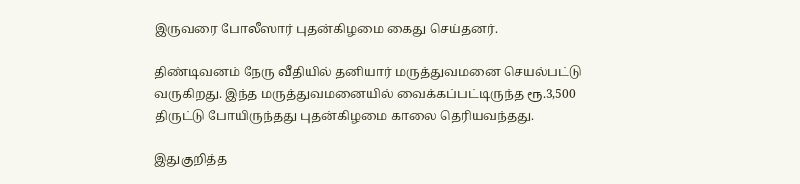இருவரை போலீஸார் புதன்கிழமை கைது செய்தனர்.

திண்டிவனம் நேரு வீதியில் தனியார் மருத்துவமனை செயல்பட்டு வருகிறது. இந்த மருத்துவமனையில் வைக்கப்பட்டிருந்த ரூ.3,500 திருட்டு போயிருந்தது புதன்கிழமை காலை தெரியவந்தது.

இதுகுறித்த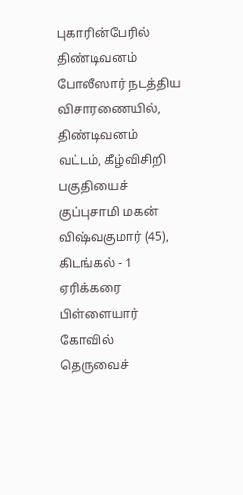புகாரின்பேரில் திண்டிவனம் போலீஸார் நடத்திய விசாரணையில், திண்டிவனம் வட்டம், கீழ்விசிறி பகுதியைச் குப்புசாமி மகன் விஷ்வகுமார் (45), கிடங்கல் - 1 ஏரிக்கரை பிள்ளையார் கோவில் தெருவைச்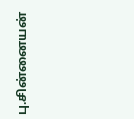பு.சின்னையன்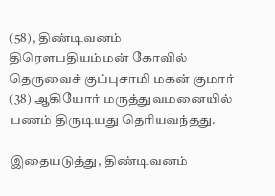(58), திண்டிவனம் திரௌபதியம்மன் கோவில் தெருவைச் குப்புசாமி மகன் குமார் (38) ஆகியோர் மருத்துவமனையில் பணம் திருடியது தெரியவந்தது.

இதையடுத்து, திண்டிவனம்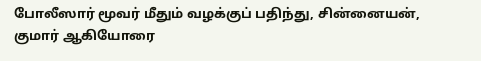போலீஸார் மூவர் மீதும் வழக்குப் பதிந்து, சின்னையன், குமார் ஆகியோரை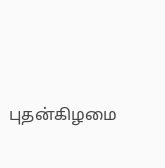புதன்கிழமை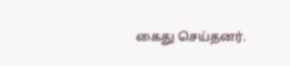கைது செய்தனர்.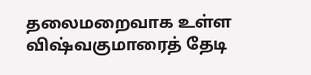தலைமறைவாக உள்ள விஷ்வகுமாரைத் தேடி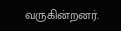வருகின்றனர்.